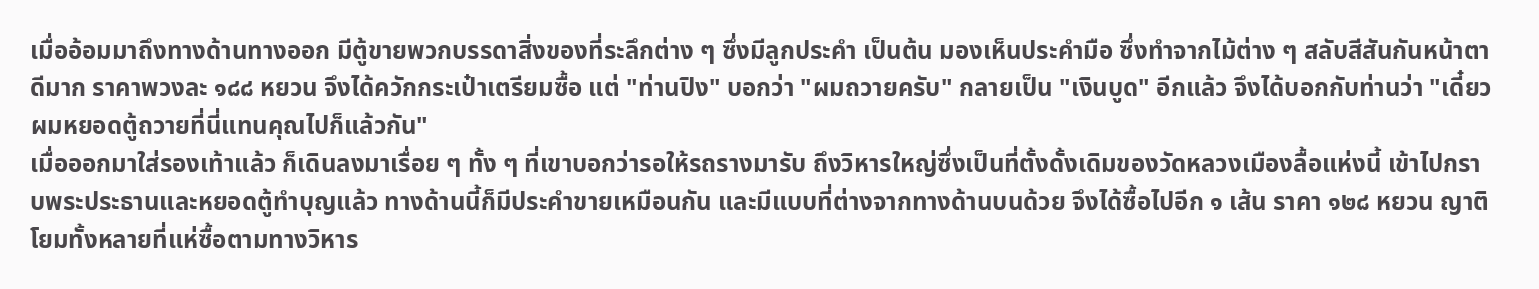เมื่ออ้อมมาถึงทางด้านทางออก มีตู้ขายพวกบรรดาสิ่งของที่ระลึกต่าง ๆ ซึ่งมีลูกประคำ เป็นต้น มองเห็นประคำมือ ซึ่งทำจากไม้ต่าง ๆ สลับสีสันกันหน้าตาดีมาก ราคาพวงละ ๑๘๘ หยวน จึงได้ควักกระเป๋าเตรียมซื้อ แต่ "ท่านปิง" บอกว่า "ผมถวายครับ" กลายเป็น "เงินบูด" อีกแล้ว จึงได้บอกกับท่านว่า "เดี๋ยวผมหยอดตู้ถวายที่นี่แทนคุณไปก็แล้วกัน"
เมื่อออกมาใส่รองเท้าแล้ว ก็เดินลงมาเรื่อย ๆ ทั้ง ๆ ที่เขาบอกว่ารอให้รถรางมารับ ถึงวิหารใหญ่ซึ่งเป็นที่ตั้งดั้งเดิมของวัดหลวงเมืองลื้อแห่งนี้ เข้าไปกราบพระประธานและหยอดตู้ทำบุญแล้ว ทางด้านนี้ก็มีประคำขายเหมือนกัน และมีแบบที่ต่างจากทางด้านบนด้วย จึงได้ซื้อไปอีก ๑ เส้น ราคา ๑๒๘ หยวน ญาติโยมทั้งหลายที่แห่ซื้อตามทางวิหาร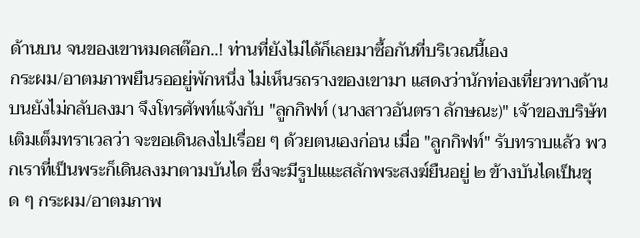ด้านบน จนของเขาหมดสต๊อก..! ท่านที่ยังไม่ได้ก็เลยมาซื้อกันที่บริเวณนี้เอง
กระผม/อาตมภาพยืนรออยู่พักหนึ่ง ไม่เห็นรถรางของเขามา แสดงว่านักท่องเที่ยวทางด้านบนยังไม่กลับลงมา จึงโทรศัพท์แจ้งกับ "ลูกกิฟท์ (นางสาวอันตรา ลักษณะ)" เจ้าของบริษัทเติมเต็มทราเวลว่า จะขอเดินลงไปเรื่อย ๆ ด้วยตนเองก่อน เมื่อ "ลูกกิฟท์" รับทราบแล้ว พวกเราที่เป็นพระก็เดินลงมาตามบันได ซึ่งจะมีรูปแแะสลักพระสงฆ์ยืนอยู่ ๒ ข้างบันไดเป็นชุด ๆ กระผม/อาตมภาพ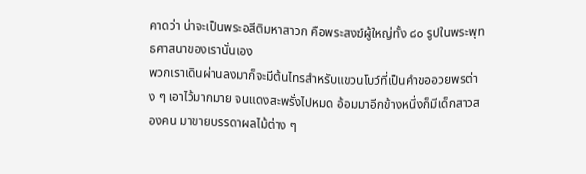คาดว่า น่าจะเป็นพระอสีติมหาสาวก คือพระสงฆ์ผู้ใหญ่ทั้ง ๘๐ รูปในพระพุทธศาสนาของเรานั่นเอง
พวกเราเดินผ่านลงมาก็จะมีต้นไทรสำหรับแขวนโบว์ที่เป็นคำขออวยพรต่าง ๆ เอาไว้มากมาย จนแดงสะพรั่งไปหมด อ้อมมาอีกข้างหนึ่งก็มีเด็กสาวสองคน มาขายบรรดาผลไม้ต่าง ๆ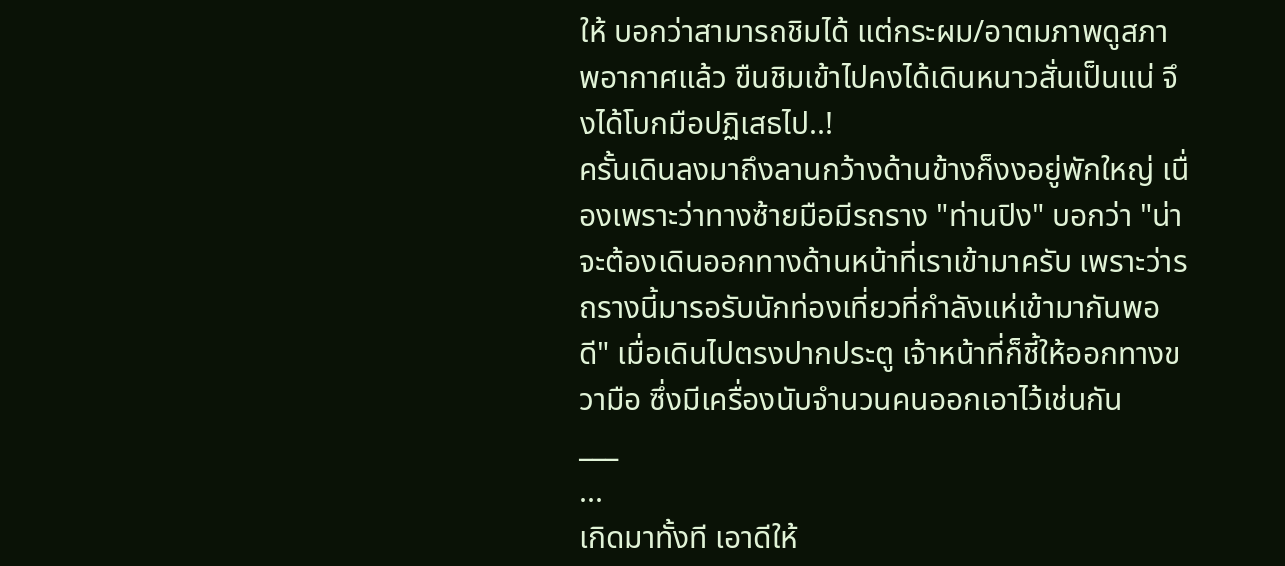ให้ บอกว่าสามารถชิมได้ แต่กระผม/อาตมภาพดูสภาพอากาศแล้ว ขืนชิมเข้าไปคงได้เดินหนาวสั่นเป็นแน่ จึงได้โบกมือปฏิเสธไป..!
ครั้นเดินลงมาถึงลานกว้างด้านข้างก็งงอยู่พักใหญ่ เนื่องเพราะว่าทางซ้ายมือมีรถราง "ท่านปิง" บอกว่า "น่าจะต้องเดินออกทางด้านหน้าที่เราเข้ามาครับ เพราะว่ารถรางนี้มารอรับนักท่องเที่ยวที่กำลังแห่เข้ามากันพอดี" เมื่อเดินไปตรงปากประตู เจ้าหน้าที่ก็ชี้ให้ออกทางขวามือ ซึ่งมีเครื่องนับจำนวนคนออกเอาไว้เช่นกัน
___
...
เกิดมาทั้งที เอาดีให้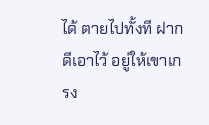ได้ ตายไปทั้งที ฝากดีเอาไว้ อยู่ให้เขาเกรง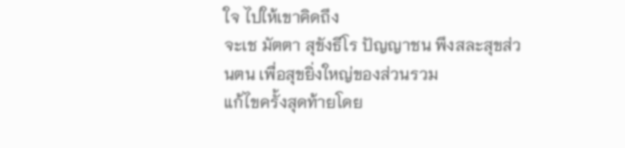ใจ ไปให้เขาคิดถึง
จะเช มัตตา สุขังธีโร ปัญญาชน พึงสละสุขส่วนตน เพื่อสุขยิ่งใหญ่ของส่วนรวม
แก้ไขครั้งสุดท้ายโดย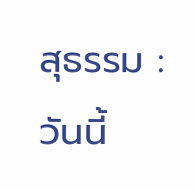สุธรรม : วันนี้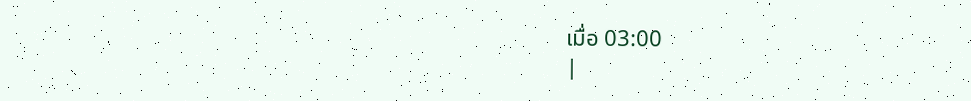เมื่อ 03:00
|